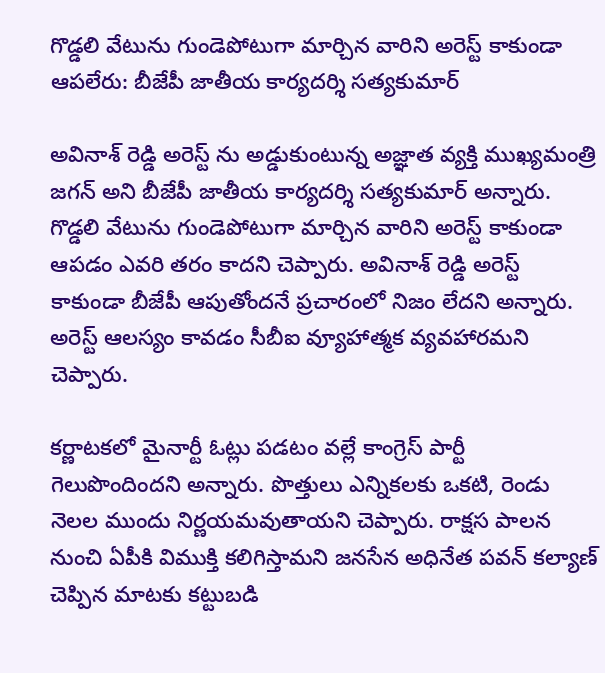గొడ్డలి వేటును గుండెపోటుగా మార్చిన వారిని అరెస్ట్ కాకుండా ఆపలేరు: బీజేపీ జాతీయ కార్యదర్శి సత్యకుమార్

అవినాశ్ రెడ్డి అరెస్ట్ ను అడ్డుకుంటున్న అజ్ఞాత వ్యక్తి ముఖ్యమంత్రి జగన్ అని బీజేపీ జాతీయ కార్యదర్శి సత్యకుమార్ అన్నారు. గొడ్డలి వేటును గుండెపోటుగా మార్చిన వారిని అరెస్ట్ కాకుండా ఆపడం ఎవరి తరం కాదని చెప్పారు. అవినాశ్ రెడ్డి అరెస్ట్ కాకుండా బీజేపీ ఆపుతోందనే ప్రచారంలో నిజం లేదని అన్నారు. అరెస్ట్ ఆలస్యం కావడం సీబీఐ వ్యూహాత్మక వ్యవహారమని చెప్పారు.

కర్ణాటకలో మైనార్టీ ఓట్లు పడటం వల్లే కాంగ్రెస్ పార్టీ గెలుపొందిందని అన్నారు. పొత్తులు ఎన్నికలకు ఒకటి, రెండు నెలల ముందు నిర్ణయమవుతాయని చెప్పారు. రాక్షస పాలన నుంచి ఏపీకి విముక్తి కలిగిస్తామని జనసేన అధినేత పవన్ కల్యాణ్ చెప్పిన మాటకు కట్టుబడి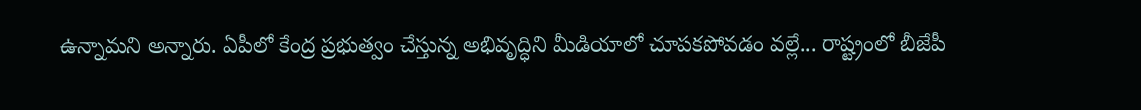ఉన్నామని అన్నారు. ఏపీలో కేంద్ర ప్రభుత్వం చేస్తున్న అభివృద్ధిని మీడియాలో చూపకపోవడం వల్లే... రాష్ట్రంలో బీజేపీ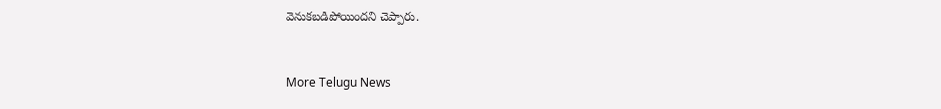వెనుకబడిపోయిందని చెప్పారు.


More Telugu News